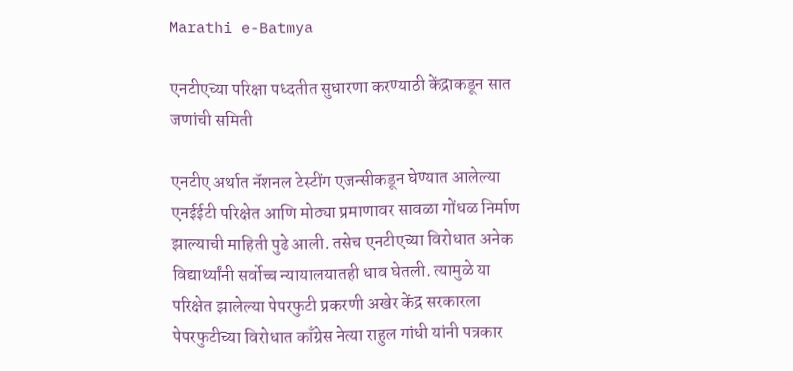Marathi e-Batmya

एनटीएच्या परिक्षा पध्दतीत सुधारणा करण्याठी केंद्राकडून सात जणांची समिती

एनटीए अर्थात नॅशनल टेस्टींग एजन्सीकडून घेण्यात आलेल्या एनईईटी परिक्षेत आणि मोठ्या प्रमाणावर सावळा गोंधळ निर्माण झाल्याची माहिती पुढे आली. तसेच एनटीएच्या विरोधात अनेक विद्यार्थ्यांनी सर्वोच्च न्यायालयातही धाव घेतली. त्यामुळे या परिक्षेत झालेल्या पेपरफुटी प्रकरणी अखेर केंद्र सरकारला पेपरफुटीच्या विरोधात काँग्रेस नेत्या राहुल गांधी यांनी पत्रकार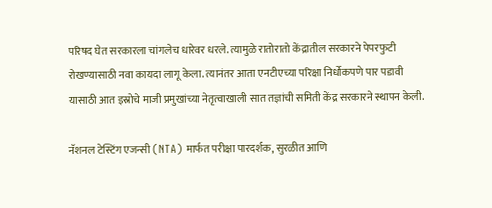परिषद घेत सरकारला चांगलेच धारेवर धरले. त्यामुळे रातोरातो केंद्रातील सरकारने पेपरफुटी रोखण्यासाठी नवा कायदा लागू केला. त्यानंतर आता एनटीएच्या परिक्षा निर्धोकपणे पार पडावी यासाठी आत इस्रोचे माजी प्रमुखांच्या नेतृत्वाखाली सात तज्ञांची समिती केंद्र सरकारने स्थापन केली.

नॅशनल टेस्टिंग एजन्सी (NTA) मार्फत परीक्षा पारदर्शक, सुरळीत आणि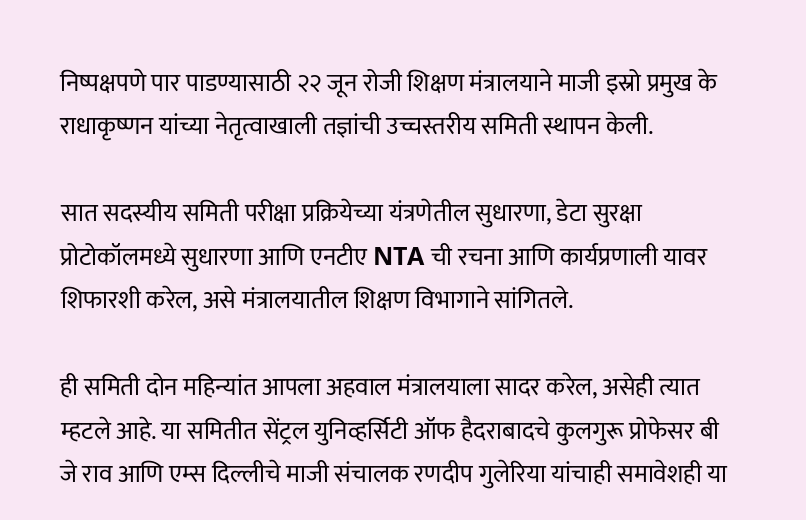निष्पक्षपणे पार पाडण्यासाठी २२ जून रोजी शिक्षण मंत्रालयाने माजी इस्रो प्रमुख के राधाकृष्णन यांच्या नेतृत्वाखाली तज्ञांची उच्चस्तरीय समिती स्थापन केली.

सात सदस्यीय समिती परीक्षा प्रक्रियेच्या यंत्रणेतील सुधारणा, डेटा सुरक्षा प्रोटोकॉलमध्ये सुधारणा आणि एनटीए NTA ची रचना आणि कार्यप्रणाली यावर शिफारशी करेल, असे मंत्रालयातील शिक्षण विभागाने सांगितले.

ही समिती दोन महिन्यांत आपला अहवाल मंत्रालयाला सादर करेल, असेही त्यात म्हटले आहे. या समितीत सेंट्रल युनिव्हर्सिटी ऑफ हैदराबादचे कुलगुरू प्रोफेसर बी जे राव आणि एम्स दिल्लीचे माजी संचालक रणदीप गुलेरिया यांचाही समावेशही या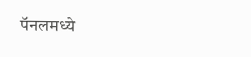पॅनलमध्ये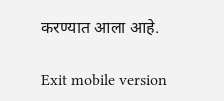करण्यात आला आहे.

Exit mobile version